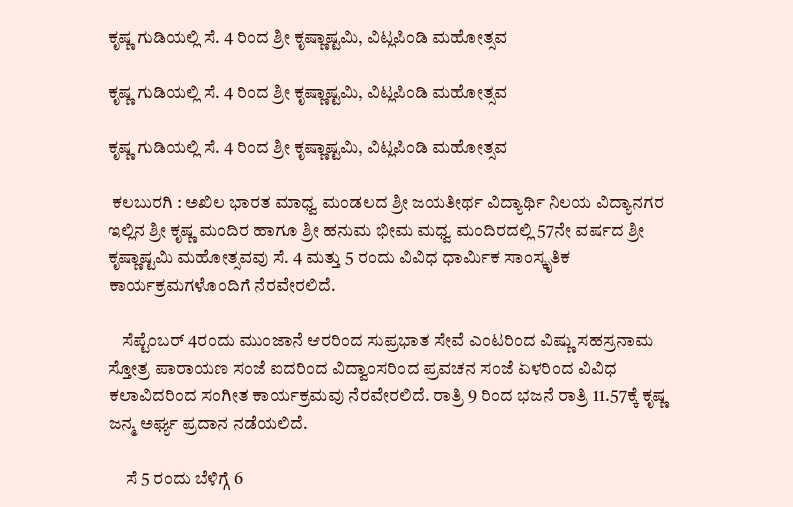ಕೃಷ್ಣ ಗುಡಿಯಲ್ಲಿ ಸೆ. 4 ರಿಂದ ಶ್ರೀ ಕೃಷ್ಣಾಷ್ಟಮಿ, ವಿಟ್ಲಪಿಂಡಿ ಮಹೋತ್ಸವ

ಕೃಷ್ಣ ಗುಡಿಯಲ್ಲಿ ಸೆ. 4 ರಿಂದ ಶ್ರೀ ಕೃಷ್ಣಾಷ್ಟಮಿ, ವಿಟ್ಲಪಿಂಡಿ ಮಹೋತ್ಸವ

ಕೃಷ್ಣ ಗುಡಿಯಲ್ಲಿ ಸೆ. 4 ರಿಂದ ಶ್ರೀ ಕೃಷ್ಣಾಷ್ಟಮಿ, ವಿಟ್ಲಪಿಂಡಿ ಮಹೋತ್ಸವ

 ಕಲಬುರಗಿ : ಅಖಿಲ ಭಾರತ ಮಾಧ್ವ ಮಂಡಲದ ಶ್ರೀ ಜಯತೀರ್ಥ ವಿದ್ಯಾರ್ಥಿ ನಿಲಯ ವಿದ್ಯಾನಗರ ಇಲ್ಲಿನ ಶ್ರೀ ಕೃಷ್ಣ ಮಂದಿರ ಹಾಗೂ ಶ್ರೀ ಹನುಮ ಭೀಮ ಮಧ್ವ ಮಂದಿರದಲ್ಲಿ 57ನೇ ವರ್ಷದ ಶ್ರೀ ಕೃಷ್ಣಾಷ್ಟಮಿ ಮಹೋತ್ಸವವು ಸೆ. 4 ಮತ್ತು 5 ರಂದು ವಿವಿಧ ಧಾರ್ಮಿಕ ಸಾಂಸ್ಕೃತಿಕ ಕಾರ್ಯಕ್ರಮಗಳೊಂದಿಗೆ ನೆರವೇರಲಿದೆ.

    ಸೆಪ್ಟೆಂಬರ್ 4ರಂದು ಮುಂಜಾನೆ ಆರರಿಂದ ಸುಪ್ರಭಾತ ಸೇವೆ ಎಂಟರಿಂದ ವಿಷ್ಣು ಸಹಸ್ರನಾಮ ಸ್ತೋತ್ರ ಪಾರಾಯಣ ಸಂಜೆ ಐದರಿಂದ ವಿದ್ವಾಂಸರಿಂದ ಪ್ರವಚನ ಸಂಜೆ ಏಳರಿಂದ ವಿವಿಧ ಕಲಾವಿದರಿಂದ ಸಂಗೀತ ಕಾರ್ಯಕ್ರಮವು ನೆರವೇರಲಿದೆ. ರಾತ್ರಿ 9 ರಿಂದ ಭಜನೆ ರಾತ್ರಿ 11.57ಕ್ಕೆ ಕೃಷ್ಣ ಜನ್ಮ ಅರ್ಘ್ಯ ಪ್ರದಾನ ನಡೆಯಲಿದೆ.

     ಸೆ 5 ರಂದು ಬೆಳಿಗ್ಗೆ 6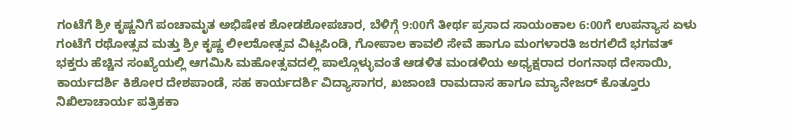ಗಂಟೆಗೆ ಶ್ರೀ ಕೃಷ್ಣನಿಗೆ ಪಂಚಾಮೃತ ಅಭಿಷೇಕ ಶೋಡಶೋಪಚಾರ, ಬೆಳಿಗ್ಗೆ 9:00ಗೆ ತೀರ್ಥ ಪ್ರಸಾದ ಸಾಯಂಕಾಲ 6:00ಗೆ ಉಪನ್ಯಾಸ ಏಳು ಗಂಟೆಗೆ ರಥೋತ್ಸವ ಮತ್ತು ಶ್ರೀ ಕೃಷ್ಣ ಲೀಲಾೋತ್ಸವ ವಿಟ್ಲಪಿಂಡಿ, ಗೋಪಾಲ ಕಾವಲಿ ಸೇವೆ ಹಾಗೂ ಮಂಗಳಾರತಿ ಜರಗಲಿದೆ ಭಗವತ್ ಭಕ್ತರು ಹೆಚ್ಚಿನ ಸಂಖ್ಯೆಯಲ್ಲಿ ಆಗಮಿಸಿ ಮಹೋತ್ಸವದಲ್ಲಿ ಪಾಲ್ಗೊಳ್ಳುವಂತೆ ಆಡಳಿತ ಮಂಡಳಿಯ ಅಧ್ಯಕ್ಷರಾದ ರಂಗನಾಥ ದೇಸಾಯಿ, ಕಾರ್ಯದರ್ಶಿ ಕಿಶೋರ ದೇಶಪಾಂಡೆ, ಸಹ ಕಾರ್ಯದರ್ಶಿ ವಿದ್ಯಾಸಾಗರ, ಖಜಾಂಚಿ ರಾಮದಾಸ ಹಾಗೂ ಮ್ಯಾನೇಜರ್ ಕೊತ್ತೂರು ನಿಖಿಲಾಚಾರ್ಯ ಪತ್ರಿಕಕಾ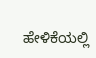ಹೇಳಿಕೆಯಲ್ಲಿ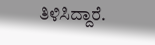ತಿಳಿಸಿದ್ದಾರೆ.